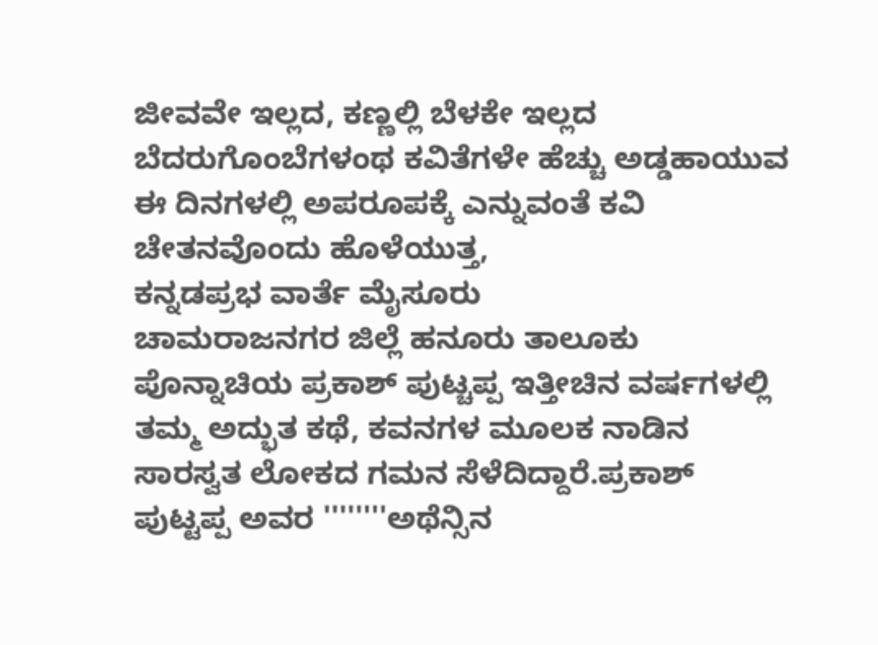ಜೀವವೇ ಇಲ್ಲದ, ಕಣ್ಣಲ್ಲಿ ಬೆಳಕೇ ಇಲ್ಲದ ಬೆದರುಗೊಂಬೆಗಳಂಥ ಕವಿತೆಗಳೇ ಹೆಚ್ಚು ಅಡ್ಡಹಾಯುವ ಈ ದಿನಗಳಲ್ಲಿ ಅಪರೂಪಕ್ಕೆ ಎನ್ನುವಂತೆ ಕವಿ ಚೇತನವೊಂದು ಹೊಳೆಯುತ್ತ,
ಕನ್ನಡಪ್ರಭ ವಾರ್ತೆ ಮೈಸೂರು
ಚಾಮರಾಜನಗರ ಜಿಲ್ಲೆ ಹನೂರು ತಾಲೂಕು ಪೊನ್ನಾಚಿಯ ಪ್ರಕಾಶ್ ಪುಟ್ಚಪ್ಪ ಇತ್ತೀಚಿನ ವರ್ಷಗಳಲ್ಲಿ ತಮ್ಮ ಅದ್ಭುತ ಕಥೆ, ಕವನಗಳ ಮೂಲಕ ನಾಡಿನ ಸಾರಸ್ವತ ಲೋಕದ ಗಮನ ಸೆಳೆದಿದ್ದಾರೆ.ಪ್ರಕಾಶ್ ಪುಟ್ಟಪ್ಪ ಅವರ ''''''''ಅಥೆನ್ಸಿನ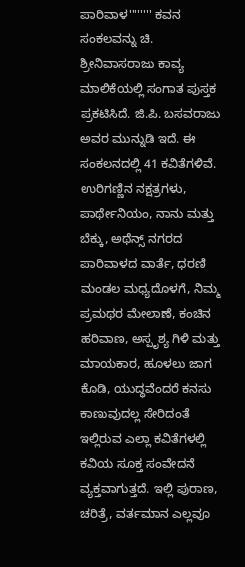ಪಾರಿವಾಳ'''''''' ಕವನ ಸಂಕಲವನ್ನು ಚಿ. ಶ್ರೀನಿವಾಸರಾಜು ಕಾವ್ಯ ಮಾಲಿಕೆಯಲ್ಲಿ ಸಂಗಾತ ಪುಸ್ತಕ ಪ್ರಕಟಿಸಿದೆ. ಜಿ.ಪಿ. ಬಸವರಾಜು ಅವರ ಮುನ್ನುಡಿ ಇದೆ. ಈ ಸಂಕಲನದಲ್ಲಿ 41 ಕವಿತೆಗಳಿವೆ. ಉರಿಗಣ್ಣಿನ ನಕ್ಷತ್ರಗಳು, ಪಾರ್ಥೇನಿಯಂ, ನಾನು ಮತ್ತು ಬೆಕ್ಕು, ಅಥೆನ್ಸ್ ನಗರದ ಪಾರಿವಾಳದ ವಾರ್ತೆ, ಧರಣಿ ಮಂಡಲ ಮಧ್ಯದೊಳಗೆ, ನಿಮ್ಮ ಪ್ರಮಥರ ಮೇಲಾಣೆ, ಕಂಚಿನ ಹರಿವಾಣ, ಅಸ್ಪೃಶ್ಯ ಗಿಳಿ ಮತ್ತು ಮಾಯಕಾರ, ಹೂಳಲು ಜಾಗ ಕೊಡಿ, ಯುದ್ಧವೆಂದರೆ ಕನಸು ಕಾಣುವುದಲ್ಲ ಸೇರಿದಂತೆ ಇಲ್ಲಿರುವ ಎಲ್ಲಾ ಕವಿತೆಗಳಲ್ಲಿ ಕವಿಯ ಸೂಕ್ತ ಸಂವೇದನೆ ವ್ಯಕ್ತವಾಗುತ್ತದೆ. ಇಲ್ಲಿ ಪುರಾಣ, ಚರಿತ್ರೆ, ವರ್ತಮಾನ ಎಲ್ಲವೂ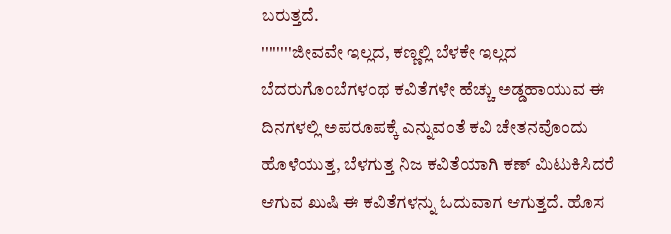ಬರುತ್ತದೆ.
''''''''ಜೀವವೇ ಇಲ್ಲದ, ಕಣ್ಣಲ್ಲಿ ಬೆಳಕೇ ಇಲ್ಲದ ಬೆದರುಗೊಂಬೆಗಳಂಥ ಕವಿತೆಗಳೇ ಹೆಚ್ಚು ಅಡ್ಡಹಾಯುವ ಈ ದಿನಗಳಲ್ಲಿ ಅಪರೂಪಕ್ಕೆ ಎನ್ನುವಂತೆ ಕವಿ ಚೇತನವೊಂದು ಹೊಳೆಯುತ್ತ, ಬೆಳಗುತ್ತ ನಿಜ ಕವಿತೆಯಾಗಿ ಕಣ್ ಮಿಟುಕಿಸಿದರೆ ಆಗುವ ಖುಷಿ ಈ ಕವಿತೆಗಳನ್ನು ಓದುವಾಗ ಆಗುತ್ತದೆ. ಹೊಸ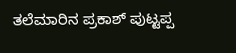ತಲೆಮಾರಿನ ಪ್ರಕಾಶ್ ಪುಟ್ಟಪ್ಪ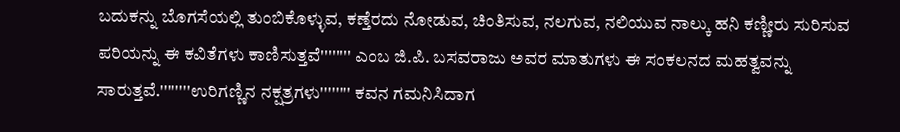ಬದುಕನ್ನು ಬೊಗಸೆಯಲ್ಲಿ ತುಂಬಿಕೊಳ್ಳುವ, ಕಣ್ತೆರದು ನೋಡುವ, ಚಿಂತಿಸುವ, ನಲಗುವ, ನಲಿಯುವ ನಾಲ್ಕು ಹನಿ ಕಣ್ಣೀರು ಸುರಿಸುವ ಪರಿಯನ್ನು ಈ ಕವಿತೆಗಳು ಕಾಣಿಸುತ್ತವೆ'''''''' ಎಂಬ ಜಿ.ಪಿ. ಬಸವರಾಜು ಅವರ ಮಾತುಗಳು ಈ ಸಂಕಲನದ ಮಹತ್ವವನ್ನು ಸಾರುತ್ತವೆ.''''''''ಉರಿಗಣ್ಣಿನ ನಕ್ಷತ್ರಗಳು'''''''' ಕವನ ಗಮನಿಸಿದಾಗ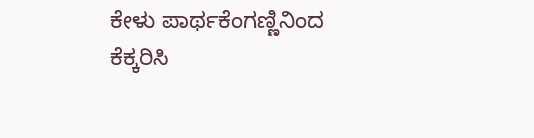ಕೇಳು ಪಾರ್ಥಕೆಂಗಣ್ಣಿನಿಂದ ಕೆಕ್ಕರಿಸಿ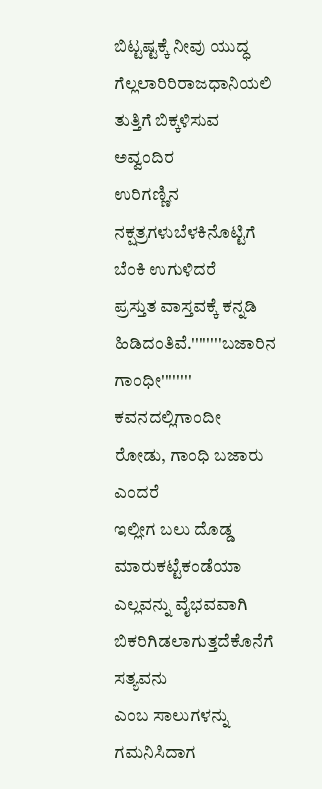ಬಿಟ್ಟಷ್ಟಕ್ಕೆ ನೀವು ಯುದ್ಧ
ಗೆಲ್ಲಲಾರಿರಿರಾಜಧಾನಿಯಲಿ ತುತ್ತಿಗೆ ಬಿಕ್ಕಳಿಸುವ ಅವ್ವಂದಿರ
ಉರಿಗಣ್ಣಿನ ನಕ್ಷತ್ರಗಳುಬೆಳಕಿನೊಟ್ಟಿಗೆ ಬೆಂಕಿ ಉಗುಳಿದರೆ
ಪ್ರಸ್ತುತ ವಾಸ್ತವಕ್ಕೆ ಕನ್ನಡಿ ಹಿಡಿದಂತಿವೆ.''''''''ಬಜಾರಿನ ಗಾಂಧೀ'''''''' ಕವನದಲ್ಲಿಗಾಂದೀ ರೋಡು, ಗಾಂಧಿ ಬಜಾರು ಎಂದರೆ
ಇಲ್ಲೀಗ ಬಲು ದೊಡ್ಡ ಮಾರುಕಟ್ಟೆಕಂಡೆಯಾ
ಎಲ್ಲವನ್ನು ವೈಭವವಾಗಿ ಬಿಕರಿಗಿಡಲಾಗುತ್ತದೆಕೊನೆಗೆ ಸತ್ಯವನು
ಎಂಬ ಸಾಲುಗಳನ್ನು ಗಮನಿಸಿದಾಗ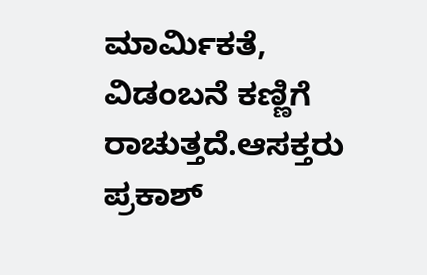ಮಾರ್ಮಿಕತೆ, ವಿಡಂಬನೆ ಕಣ್ಣಿಗೆ ರಾಚುತ್ತದೆ.ಆಸಕ್ತರು ಪ್ರಕಾಶ್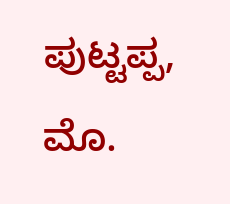ಪುಟ್ಟಪ್ಪ, ಮೊ.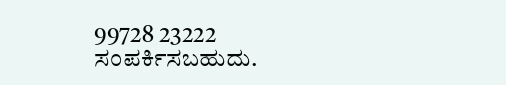99728 23222 ಸಂಪರ್ಕಿಸಬಹುದು.